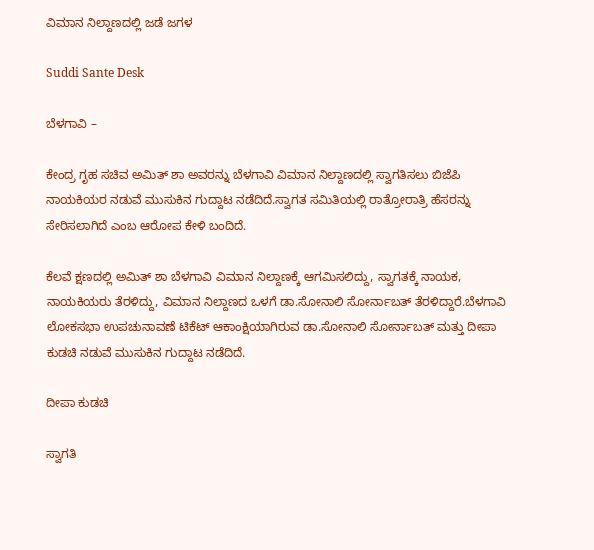ವಿಮಾನ ನಿಲ್ದಾಣದಲ್ಲಿ ಜಡೆ ಜಗಳ

Suddi Sante Desk

ಬೆಳಗಾವಿ –

ಕೇಂದ್ರ ಗೃಹ ಸಚಿವ ಅಮಿತ್ ಶಾ ಅವರನ್ನು ಬೆಳಗಾವಿ ವಿಮಾನ ನಿಲ್ದಾಣದಲ್ಲಿ ಸ್ವಾಗತಿಸಲು ಬಿಜೆಪಿ ನಾಯಕಿಯರ ನಡುವೆ ಮುಸುಕಿನ ಗುದ್ದಾಟ ನಡೆದಿದೆ.ಸ್ವಾಗತ ಸಮಿತಿಯಲ್ಲಿ ರಾತ್ರೋರಾತ್ರಿ ಹೆಸರನ್ನು ಸೇರಿಸಲಾಗಿದೆ ಎಂಬ ಆರೋಪ ಕೇಳಿ ಬಂದಿದೆ.

ಕೆಲವೆ ಕ್ಷಣದಲ್ಲಿ ಅಮಿತ್ ಶಾ ಬೆಳಗಾವಿ ವಿಮಾನ ನಿಲ್ದಾಣಕ್ಕೆ ಆಗಮಿಸಲಿದ್ದು, ಸ್ವಾಗತಕ್ಕೆ ನಾಯಕ, ನಾಯಕಿಯರು ತೆರಳಿದ್ದು, ವಿಮಾನ ನಿಲ್ದಾಣದ ಒಳಗೆ ಡಾ.ಸೋನಾಲಿ ಸೋರ್ನಾಬತ್ ತೆರಳಿದ್ದಾರೆ.ಬೆಳಗಾವಿ ಲೋಕಸಭಾ ಉಪಚುನಾವಣೆ ಟಿಕೆಟ್ ಆಕಾಂಕ್ಷಿಯಾಗಿರುವ ಡಾ.ಸೋನಾಲಿ ಸೋರ್ನಾಬತ್ ಮತ್ತು ದೀಪಾ ಕುಡಚಿ ನಡುವೆ ಮುಸುಕಿನ ಗುದ್ದಾಟ ನಡೆದಿದೆ.

ದೀಪಾ ಕುಡಚಿ

ಸ್ವಾಗತಿ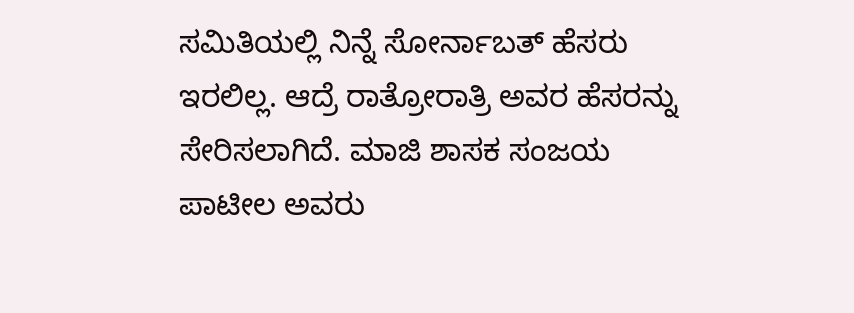ಸಮಿತಿಯಲ್ಲಿ ನಿನ್ನೆ ಸೋರ್ನಾಬತ್ ಹೆಸರು ಇರಲಿಲ್ಲ. ಆದ್ರೆ ರಾತ್ರೋರಾತ್ರಿ ಅವರ ಹೆಸರನ್ನು ಸೇರಿಸಲಾಗಿದೆ. ಮಾಜಿ ಶಾಸಕ ಸಂಜಯ ಪಾಟೀಲ ಅವರು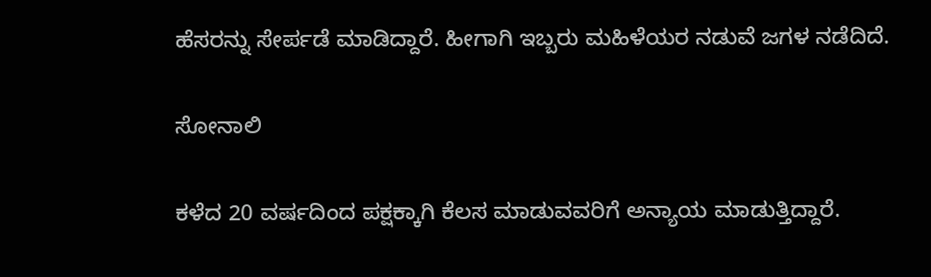ಹೆಸರನ್ನು ಸೇರ್ಪಡೆ ಮಾಡಿದ್ದಾರೆ. ಹೀಗಾಗಿ ಇಬ್ಬರು ಮಹಿಳೆಯರ ನಡುವೆ ಜಗಳ ನಡೆದಿದೆ.

ಸೋನಾಲಿ

ಕಳೆದ 20 ವರ್ಷದಿಂದ ಪಕ್ಷಕ್ಕಾಗಿ ಕೆಲಸ ಮಾಡುವವರಿಗೆ ಅನ್ಯಾಯ ಮಾಡುತ್ತಿದ್ದಾರೆ.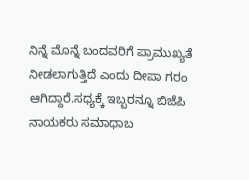ನಿನ್ನೆ ಮೊನ್ನೆ ಬಂದವರಿಗೆ ಪ್ರಾಮುಖ್ಯತೆ ನೀಡಲಾಗುತ್ತಿದೆ ಎಂದು ದೀಪಾ ಗರಂ ಆಗಿದ್ದಾರೆ.ಸಧ್ಯಕ್ಕೆ ಇಬ್ಬರನ್ನೂ ಬಿಜೆಪಿ ನಾಯಕರು ಸಮಾಧಾಬ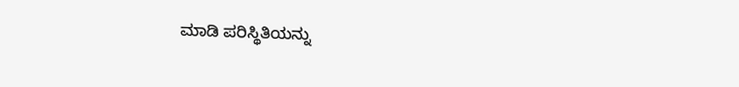ಮಾಡಿ ಪರಿಸ್ಥಿತಿಯನ್ನು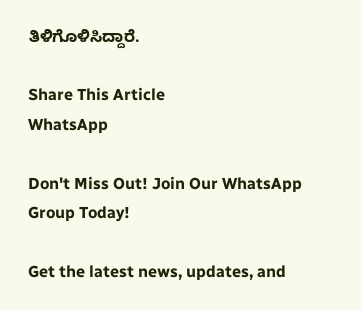ತಿಳಿಗೊಳಿಸಿದ್ದಾರೆ.

Share This Article
WhatsApp

Don't Miss Out! Join Our WhatsApp Group Today!

Get the latest news, updates, and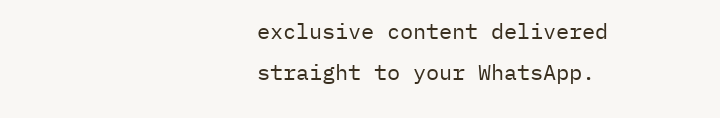exclusive content delivered straight to your WhatsApp.